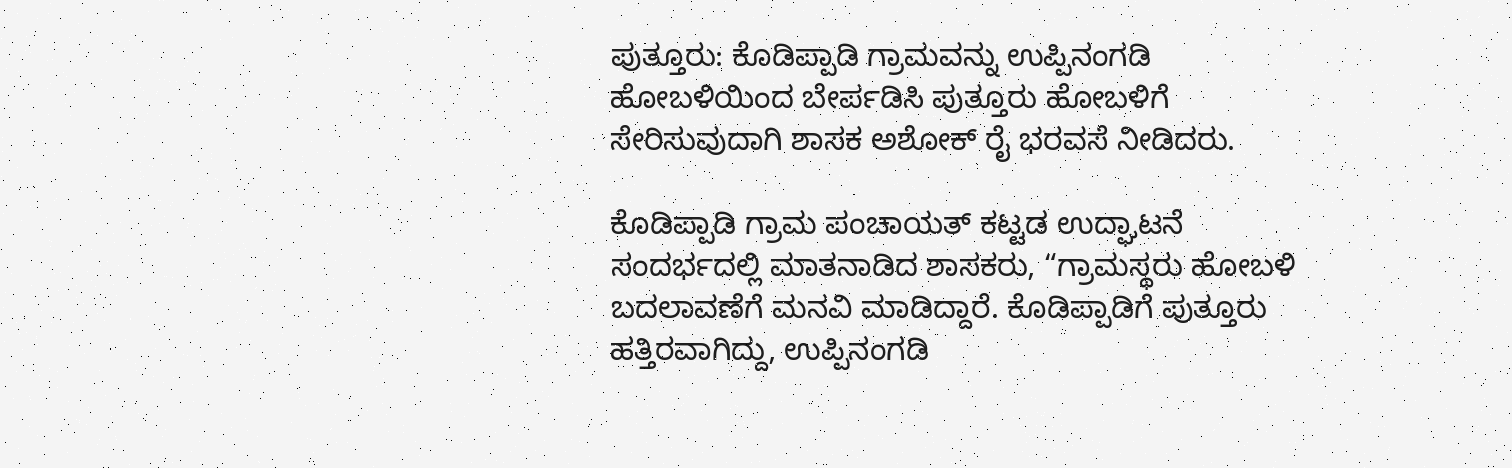ಪುತ್ತೂರು: ಕೊಡಿಪ್ಪಾಡಿ ಗ್ರಾಮವನ್ನು ಉಪ್ಪಿನಂಗಡಿ ಹೋಬಳಿಯಿಂದ ಬೇರ್ಪಡಿಸಿ ಪುತ್ತೂರು ಹೋಬಳಿಗೆ ಸೇರಿಸುವುದಾಗಿ ಶಾಸಕ ಅಶೋಕ್ ರೈ ಭರವಸೆ ನೀಡಿದರು.

ಕೊಡಿಪ್ಪಾಡಿ ಗ್ರಾಮ ಪಂಚಾಯತ್‌ ಕಟ್ಟಡ ಉದ್ಘಾಟನೆ ಸಂದರ್ಭದಲ್ಲಿ ಮಾತನಾಡಿದ ಶಾಸಕರು, “ಗ್ರಾಮಸ್ಥರು ಹೋಬಳಿ ಬದಲಾವಣೆಗೆ ಮನವಿ ಮಾಡಿದ್ದಾರೆ. ಕೊಡಿಪ್ಪಾಡಿಗೆ ಪುತ್ತೂರು ಹತ್ತಿರವಾಗಿದ್ದು, ಉಪ್ಪಿನಂಗಡಿ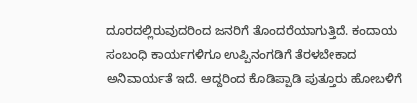ದೂರದಲ್ಲಿರುವುದರಿಂದ ಜನರಿಗೆ ತೊಂದರೆಯಾಗುತ್ತಿದೆ. ಕಂದಾಯ ಸಂಬಂಧಿ ಕಾರ್ಯಗಳಿಗೂ ಉಪ್ಪಿನಂಗಡಿಗೆ ತೆರಳಬೇಕಾದ ಅನಿವಾರ್ಯತೆ ಇದೆ. ಆದ್ದರಿಂದ ಕೊಡಿಪ್ಪಾಡಿ ಪುತ್ತೂರು ಹೋಬಳಿಗೆ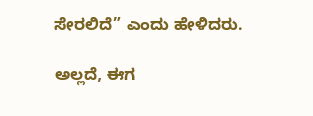ಸೇರಲಿದೆ” ಎಂದು ಹೇಳಿದರು.

ಅಲ್ಲದೆ, ಈಗ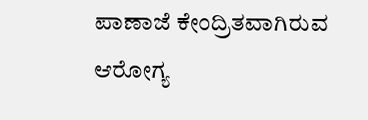ಪಾಣಾಜೆ ಕೇಂದ್ರಿತವಾಗಿರುವ ಆರೋಗ್ಯ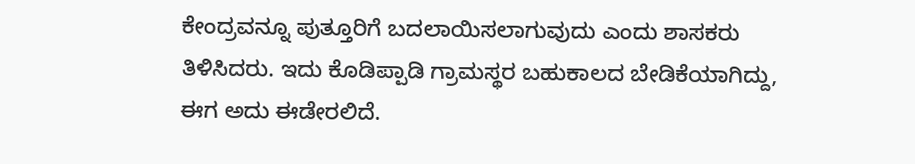ಕೇಂದ್ರವನ್ನೂ ಪುತ್ತೂರಿಗೆ ಬದಲಾಯಿಸಲಾಗುವುದು ಎಂದು ಶಾಸಕರು ತಿಳಿಸಿದರು. ಇದು ಕೊಡಿಪ್ಪಾಡಿ ಗ್ರಾಮಸ್ಥರ ಬಹುಕಾಲದ ಬೇಡಿಕೆಯಾಗಿದ್ದು, ಈಗ ಅದು ಈಡೇರಲಿದೆ.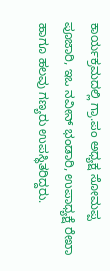ಕಾರ್ಯಕ್ರಮದಲ್ಲಿ ಗ್ರಾ.ಪಂ ಅಧ್ಯಕ್ಷ ಸೋಮಪ್ಪ ಪೂಜಾರಿ, ಇಒ ನವೀನ್ ಭಂಡಾರಿ, ಉಪಾಧ್ಯಕ್ಷೆ ರೇಖಾ ಹಾಗೂ ಹಲವು ಗಣ್ಯರು ಉಪಸ್ಥಿತರಿದ್ದರು.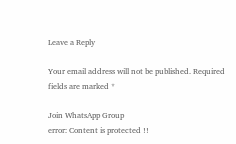Leave a Reply

Your email address will not be published. Required fields are marked *

Join WhatsApp Group
error: Content is protected !!